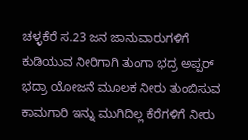ಚಳ್ಳಕೆರೆ ಸ.23 ಜನ ಜಾನುವಾರುಗಳಿಗೆ ಕುಡಿಯುವ ನೀರಿಗಾಗಿ ತುಂಗಾ ಭದ್ರ ಅಪ್ಪರ್ ಭದ್ರಾ ಯೋಜನೆ ಮೂಲಕ ನೀರು ತುಂಬಿಸುವ ಕಾಮಗಾರಿ ಇನ್ನು ಮುಗಿದಿಲ್ಲ ಕೆರೆಗಳಿಗೆ ನೀರು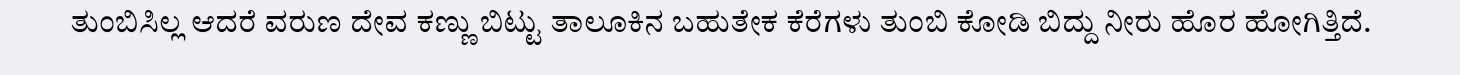ತುಂಬಿಸಿಲ್ಲ ಆದರೆ ವರುಣ ದೇವ ಕಣ್ಣು ಬಿಟ್ಟು ತಾಲೂಕಿನ ಬಹುತೇಕ ಕೆರೆಗಳು ತುಂಬಿ ಕೋಡಿ ಬಿದ್ದು ನೀರು ಹೊರ ಹೋಗಿತ್ತಿದೆ.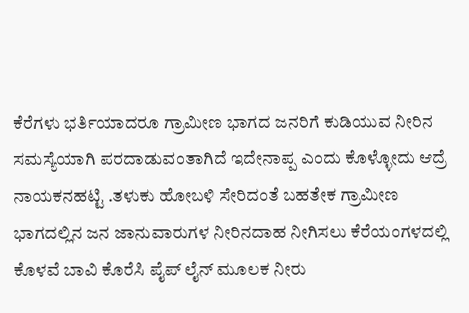ಕೆರೆಗಳು ಭರ್ತಿಯಾದರೂ ಗ್ರಾಮೀಣ ಭಾಗದ ಜನರಿಗೆ ಕುಡಿಯುವ ನೀರಿನ ಸಮಸ್ಯೆಯಾಗಿ ಪರದಾಡುವಂತಾಗಿದೆ ಇದೇನಾಪ್ಪ ಎಂದು ಕೊಳ್ಳೋದು ಆದ್ರೆ ನಾಯಕನಹಟ್ಟಿ .ತಳುಕು ಹೋಬಳಿ ಸೇರಿದಂತೆ ಬಹತೇಕ ಗ್ರಾಮೀಣ ಭಾಗದಲ್ಲಿನ ಜನ ಜಾನುವಾರುಗಳ ನೀರಿನದಾಹ ನೀಗಿಸಲು ಕೆರೆಯಂಗಳದಲ್ಲಿ ಕೊಳವೆ ಬಾವಿ ಕೊರೆಸಿ ಪೈಪ್ ಲೈನ್ ಮೂಲಕ ನೀರು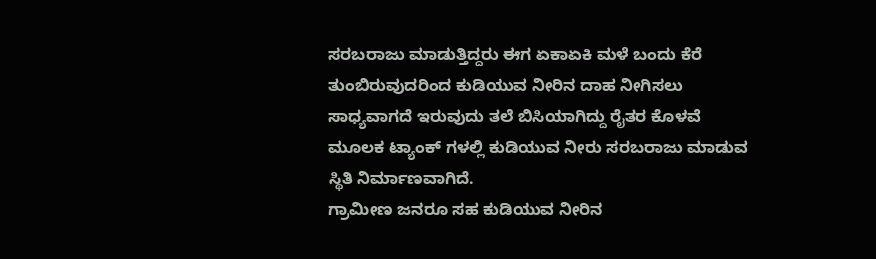ಸರಬರಾಜು ಮಾಡುತ್ತಿದ್ದರು ಈಗ ಏಕಾಏಕಿ ಮಳೆ ಬಂದು ಕೆರೆ ತುಂಬಿರುವುದರಿಂದ ಕುಡಿಯುವ ನೀರಿನ ದಾಹ ನೀಗಿಸಲು ಸಾಧ್ಯವಾಗದೆ ಇರುವುದು ತಲೆ ಬಿಸಿಯಾಗಿದ್ದು ರೈತರ ಕೊಳವೆ ಮೂಲಕ ಟ್ಯಾಂಕ್ ಗಳಲ್ಲಿ ಕುಡಿಯುವ ನೀರು ಸರಬರಾಜು ಮಾಡುವ ಸ್ಥಿತಿ ನಿರ್ಮಾಣವಾಗಿದೆ.
ಗ್ರಾಮೀಣ ಜನರೂ ಸಹ ಕುಡಿಯುವ ನೀರಿನ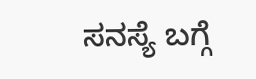ಸನಸ್ಯೆ ಬಗ್ಗೆ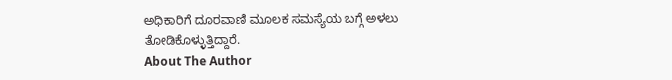ಅಧಿಕಾರಿಗೆ ದೂರವಾಣಿ ಮೂಲಕ ಸಮಸ್ಯೆಯ ಬಗ್ಗೆ ಅಳಲು ತೋಡಿಕೊಳ್ಳುತ್ತಿದ್ದಾರೆ.
About The Author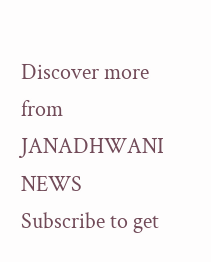Discover more from JANADHWANI NEWS
Subscribe to get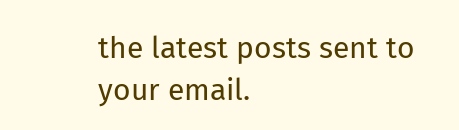the latest posts sent to your email.